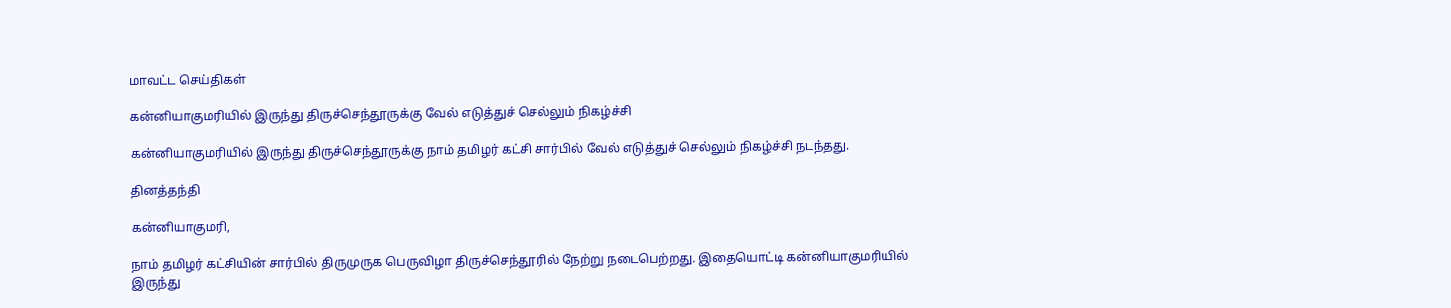மாவட்ட செய்திகள்

கன்னியாகுமரியில் இருந்து திருச்செந்தூருக்கு வேல் எடுத்துச் செல்லும் நிகழ்ச்சி

கன்னியாகுமரியில் இருந்து திருச்செந்தூருக்கு நாம் தமிழர் கட்சி சார்பில் வேல் எடுத்துச் செல்லும் நிகழ்ச்சி நடந்தது.

தினத்தந்தி

கன்னியாகுமரி,

நாம் தமிழர் கட்சியின் சார்பில் திருமுருக பெருவிழா திருச்செந்தூரில் நேற்று நடைபெற்றது. இதையொட்டி கன்னியாகுமரியில் இருந்து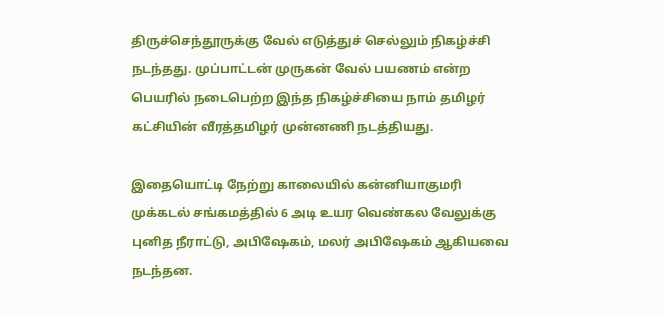திருச்செந்தூருக்கு வேல் எடுத்துச் செல்லும் நிகழ்ச்சி நடந்தது. முப்பாட்டன் முருகன் வேல் பயணம் என்ற பெயரில் நடைபெற்ற இந்த நிகழ்ச்சியை நாம் தமிழர் கட்சியின் வீரத்தமிழர் முன்னணி நடத்தியது.

இதையொட்டி நேற்று காலையில் கன்னியாகுமரி முக்கடல் சங்கமத்தில் 6 அடி உயர வெண்கல வேலுக்கு புனித நீராட்டு, அபிஷேகம், மலர் அபிஷேகம் ஆகியவை நடந்தன.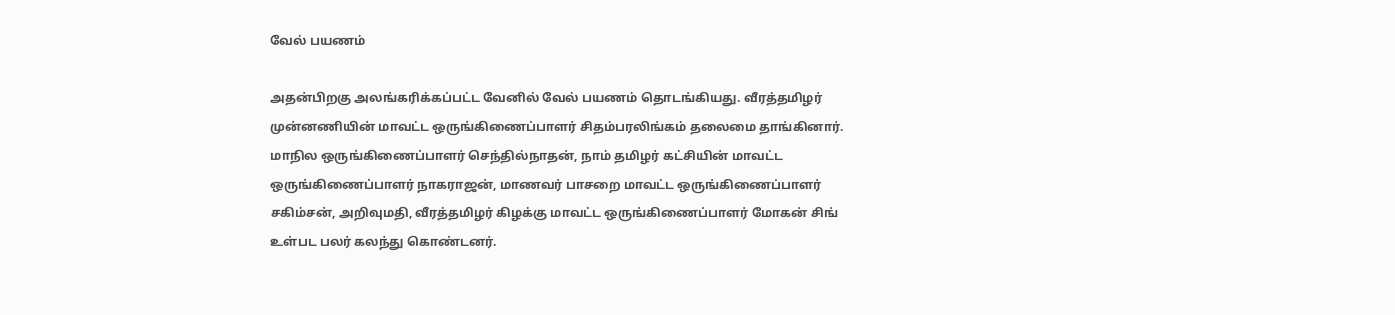வேல் பயணம்

அதன்பிறகு அலங்கரிக்கப்பட்ட வேனில் வேல் பயணம் தொடங்கியது. வீரத்தமிழர் முன்னணியின் மாவட்ட ஒருங்கிணைப்பாளர் சிதம்பரலிங்கம் தலைமை தாங்கினார். மாநில ஒருங்கிணைப்பாளர் செந்தில்நாதன், நாம் தமிழர் கட்சியின் மாவட்ட ஒருங்கிணைப்பாளர் நாகராஜன், மாணவர் பாசறை மாவட்ட ஒருங்கிணைப்பாளர் சகிம்சன், அறிவுமதி, வீரத்தமிழர் கிழக்கு மாவட்ட ஒருங்கிணைப்பாளர் மோகன் சிங் உள்பட பலர் கலந்து கொண்டனர்.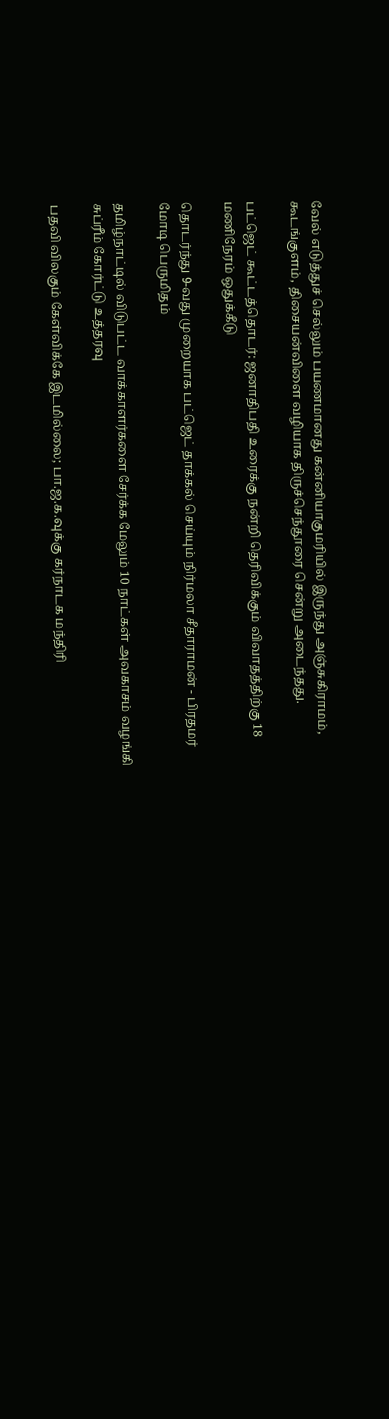வேல் எடுத்துச் செல்லும் பயணமானது கன்னியாகுமரியில் இருந்து அஞ்சுகிராமம், கூடங்குளம், திசையன்விளை வழியாக திருச்செந்தூரை சென்று அடைந்தது.

பட்ஜெட் கூட்டத்தொடர்: ஜனாதிபதி உரைக்கு நன்றி தெரிவிக்கும் விவாதத்திற்கு 18 மணிநேரம் ஒதுக்கீடு

தொடர்ந்து 9-வது முறையாக பட்ஜெட் தாக்கல் செய்யும் நிர்மலா சீதாராமன் - பிரதமர் மோடி பெருமிதம்

தமிழ்நாட்டில் விடுபட்ட வாக்காளர்களை சேர்க்க மேலும் 10 நாட்கள் அவகாசம் வழங்கி சுப்ரீம் கோர்ட்டு உத்தரவு

பதவி விலகும் கேள்விக்கே இடமில்லை; பா.ஜ.க.வுக்கு கர்நாடக மந்திரி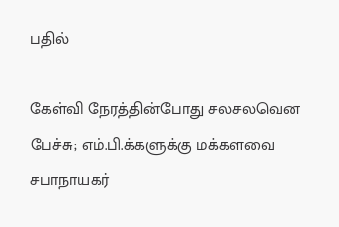பதில்

கேள்வி நேரத்தின்போது சலசலவென பேச்சு; எம்.பி.க்களுக்கு மக்களவை சபாநாயகர்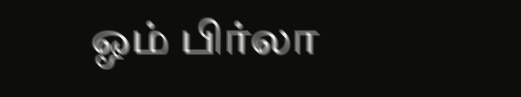ஓம் பிர்லா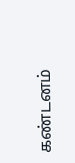கண்டனம்